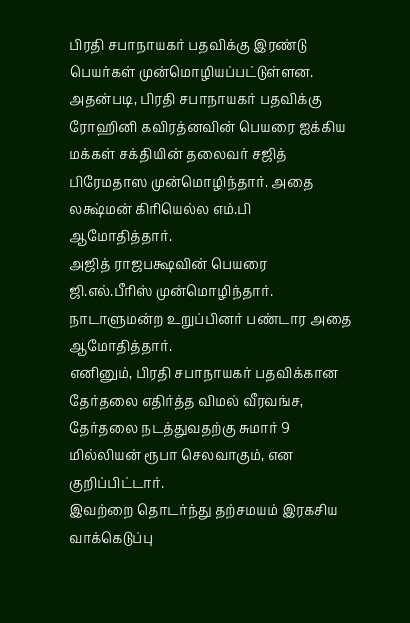பிரதி சபாநாயகர் பதவிக்கு இரண்டு பெயர்கள் முன்மொழியப்பட்டுள்ளன.
அதன்படி, பிரதி சபாநாயகர் பதவிக்கு ரோஹினி கவிரத்னவின் பெயரை ஐக்கிய மக்கள் சக்தியின் தலைவர் சஜித் பிரேமதாஸ முன்மொழிந்தார். அதை லக்ஷ்மன் கிரியெல்ல எம்.பி ஆமோதித்தார்.
அஜித் ராஜபக்ஷவின் பெயரை ஜி.எல்.பீரிஸ் முன்மொழிந்தார். நாடாளுமன்ற உறுப்பினர் பண்டார அதை ஆமோதித்தார்.
எனினும், பிரதி சபாநாயகர் பதவிக்கான தேர்தலை எதிர்த்த விமல் வீரவங்ச, தேர்தலை நடத்துவதற்கு சுமார் 9 மில்லியன் ரூபா செலவாகும், என குறிப்பிட்டார்.
இவற்றை தொடர்ந்து தற்சமயம் இரகசிய வாக்கெடுப்பு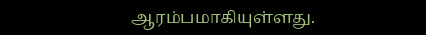ஆரம்பமாகியுள்ளது.